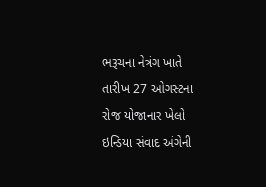ભરૂચના નેત્રંગ ખાતે તારીખ 27 ઓગસ્ટના રોજ યોજાનાર ખેલો ઇન્ડિયા સંવાદ અંગેની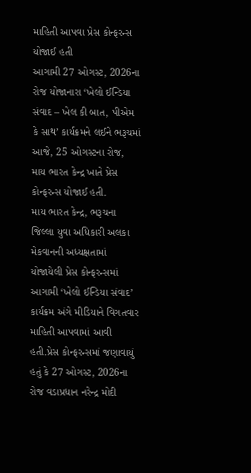માહિતી આપવા પ્રેસ કોન્ફરન્સ યોજાઈ હતી
આગામી 27 ઓગસ્ટ, 2026ના રોજ યોજાનારા ‘ખેલો ઈન્ડિયા સંવાદ – ખેલ કી બાત, પીએમ કે સાથ’ કાર્યક્રમને લઈને ભરૂચમાં આજે, 25 ઓગસ્ટના રોજ, માય ભારત કેન્દ્ર ખાતે પ્રેસ કોન્ફરન્સ યોજાઈ હતી.
માય ભારત કેન્દ્ર, ભરૂચના જિલ્લા યુવા અધિકારી અલકા મેકવાનની અધ્યક્ષતામાં યોજાયેલી પ્રેસ કોન્ફરન્સમાં આગામી ‘ખેલો ઈન્ડિયા સંવાદ’ કાર્યક્રમ અંગે મીડિયાને વિગતવાર માહિતી આપવામાં આવી હતી.પ્રેસ કોન્ફરન્સમાં જણાવાયું હતું કે 27 ઓગસ્ટ, 2026ના રોજ વડાપ્રધાન નરેન્દ્ર મોદી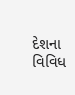દેશના વિવિધ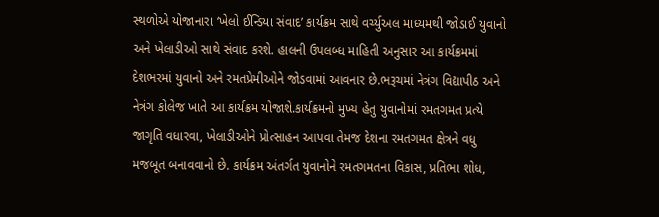સ્થળોએ યોજાનારા ‘ખેલો ઈન્ડિયા સંવાદ’ કાર્યક્રમ સાથે વર્ચ્યુઅલ માધ્યમથી જોડાઈ યુવાનો અને ખેલાડીઓ સાથે સંવાદ કરશે. હાલની ઉપલબ્ધ માહિતી અનુસાર આ કાર્યક્રમમાં દેશભરમાં યુવાનો અને રમતપ્રેમીઓને જોડવામાં આવનાર છે.ભરૂચમાં નેત્રંગ વિદ્યાપીઠ અને નેત્રંગ કોલેજ ખાતે આ કાર્યક્રમ યોજાશે.કાર્યક્રમનો મુખ્ય હેતુ યુવાનોમાં રમતગમત પ્રત્યે જાગૃતિ વધારવા, ખેલાડીઓને પ્રોત્સાહન આપવા તેમજ દેશના રમતગમત ક્ષેત્રને વધુ મજબૂત બનાવવાનો છે. કાર્યક્રમ અંતર્ગત યુવાનોને રમતગમતના વિકાસ, પ્રતિભા શોધ,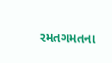રમતગમતના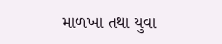માળખા તથા યુવા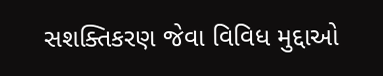સશક્તિકરણ જેવા વિવિધ મુદ્દાઓ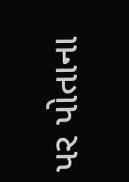પર પોતાના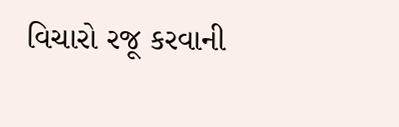વિચારો રજૂ કરવાની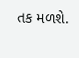તક મળશે.